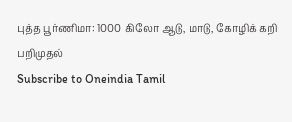புத்த பூர்ணிமா: 1000 கிலோ ஆடு, மாடு, கோழிக் கறி பறிமுதல்
Subscribe to Oneindia Tamil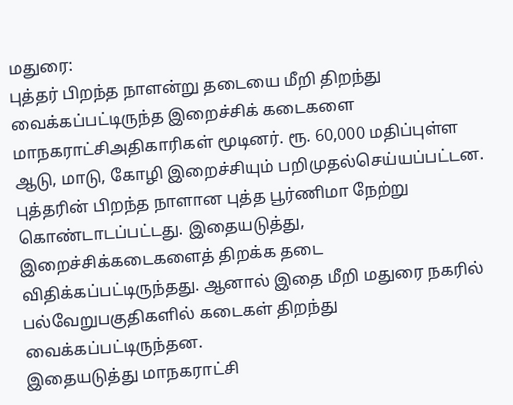மதுரை:
புத்தர் பிறந்த நாளன்று தடையை மீறி திறந்து வைக்கப்பட்டிருந்த இறைச்சிக் கடைகளை மாநகராட்சிஅதிகாரிகள் மூடினர். ரூ. 60,000 மதிப்புள்ள ஆடு, மாடு, கோழி இறைச்சியும் பறிமுதல்செய்யப்பட்டன.
புத்தரின் பிறந்த நாளான புத்த பூர்ணிமா நேற்று கொண்டாடப்பட்டது. இதையடுத்து, இறைச்சிக்கடைகளைத் திறக்க தடை விதிக்கப்பட்டிருந்தது. ஆனால் இதை மீறி மதுரை நகரில் பல்வேறுபகுதிகளில் கடைகள் திறந்து வைக்கப்பட்டிருந்தன.
இதையடுத்து மாநகராட்சி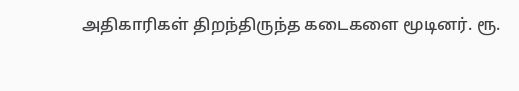அதிகாரிகள் திறந்திருந்த கடைகளை மூடினர். ரூ.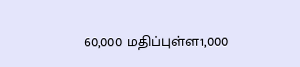60,000 மதிப்புள்ள1,000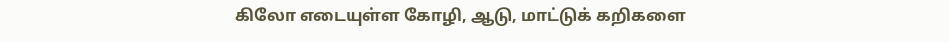கிலோ எடையுள்ள கோழி, ஆடு, மாட்டுக் கறிகளை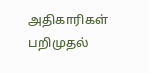அதிகாரிகள் பறிமுதல்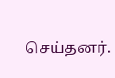செய்தனர்.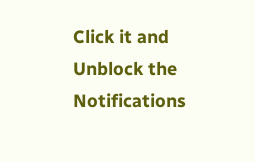Click it and Unblock the Notifications